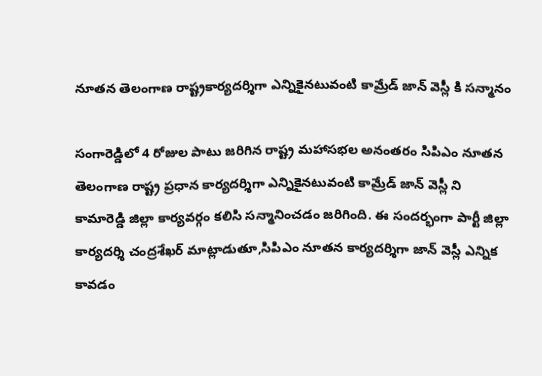నూతన తెలంగాణ రాష్ట్రకార్యదర్శిగా ఎన్నికైనటువంటి కామ్రేడ్ జాన్ వెస్లీ కి సన్మానం

సంగారెడ్డిలో 4 రోజుల పాటు జరిగిన రాష్ట్ర మహాసభల అనంతరం సిపిఎం నూతన తెలంగాణ రాష్ట్ర ప్రధాన కార్యదర్శిగా ఎన్నికైనటువంటి కామ్రేడ్ జాన్ వెస్లీ ని కామారెడ్డి జిల్లా కార్యవర్గం కలిసి సన్మానించడం జరిగింది. ఈ సందర్భంగా పార్టీ జిల్లా కార్యదర్శి చంద్రశేఖర్ మాట్లాడుతూ,సిపిఎం నూతన కార్యదర్శిగా జాన్ వెస్లీ ఎన్నిక కావడం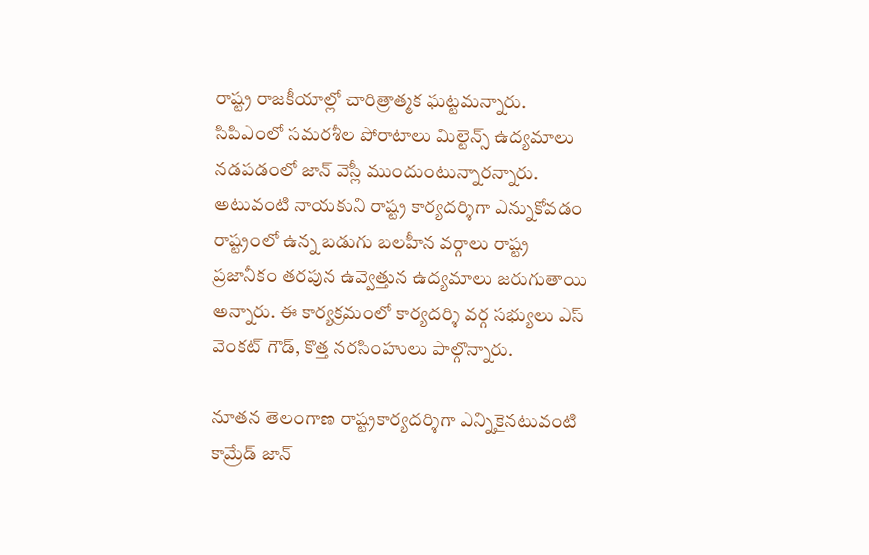రాష్ట్ర రాజకీయాల్లో చారిత్రాత్మక ఘట్టమన్నారు. సిపిఎంలో సమరశీల పోరాటాలు మిల్టెన్స్ ఉద్యమాలు నడపడంలో జాన్ వెస్లీ ముందుంటున్నారన్నారు. అటువంటి నాయకుని రాష్ట్ర కార్యదర్శిగా ఎన్నుకోవడం రాష్ట్రంలో ఉన్న బడుగు బలహీన వర్గాలు రాష్ట్ర ప్రజానీకం తరపున ఉవ్వెత్తున ఉద్యమాలు జరుగుతాయి అన్నారు. ఈ కార్యక్రమంలో కార్యదర్శి వర్గ సభ్యులు ఎస్ వెంకట్ గౌడ్, కొత్త నరసింహులు పాల్గొన్నారు.

నూతన తెలంగాణ రాష్ట్రకార్యదర్శిగా ఎన్నికైనటువంటి కామ్రేడ్ జాన్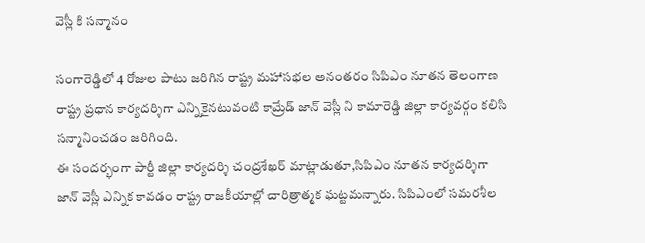వెస్లీ కి సన్మానం

సంగారెడ్డిలో 4 రోజుల పాటు జరిగిన రాష్ట్ర మహాసభల అనంతరం సిపిఎం నూతన తెలంగాణ రాష్ట్ర ప్రధాన కార్యదర్శిగా ఎన్నికైనటువంటి కామ్రేడ్ జాన్ వెస్లీ ని కామారెడ్డి జిల్లా కార్యవర్గం కలిసి సన్మానించడం జరిగింది.
ఈ సందర్భంగా పార్టీ జిల్లా కార్యదర్శి చంద్రశేఖర్ మాట్లాడుతూ,సిపిఎం నూతన కార్యదర్శిగా జాన్ వెస్లీ ఎన్నిక కావడం రాష్ట్ర రాజకీయాల్లో చారిత్రాత్మక ఘట్టమన్నారు. సిపిఎంలో సమరశీల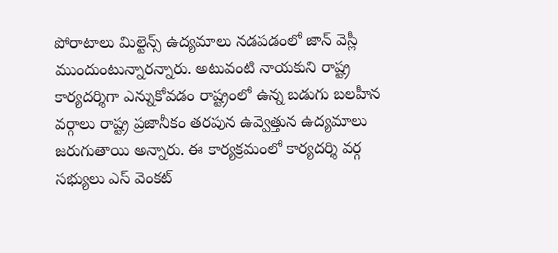పోరాటాలు మిల్టెన్స్ ఉద్యమాలు నడపడంలో జాన్ వెస్లీ ముందుంటున్నారన్నారు. అటువంటి నాయకుని రాష్ట్ర కార్యదర్శిగా ఎన్నుకోవడం రాష్ట్రంలో ఉన్న బడుగు బలహీన వర్గాలు రాష్ట్ర ప్రజానీకం తరపున ఉవ్వెత్తున ఉద్యమాలు జరుగుతాయి అన్నారు. ఈ కార్యక్రమంలో కార్యదర్శి వర్గ సభ్యులు ఎస్ వెంకట్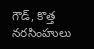గౌడ్, కొత్త నరసింహులు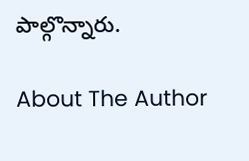పాల్గొన్నారు.

About The Author